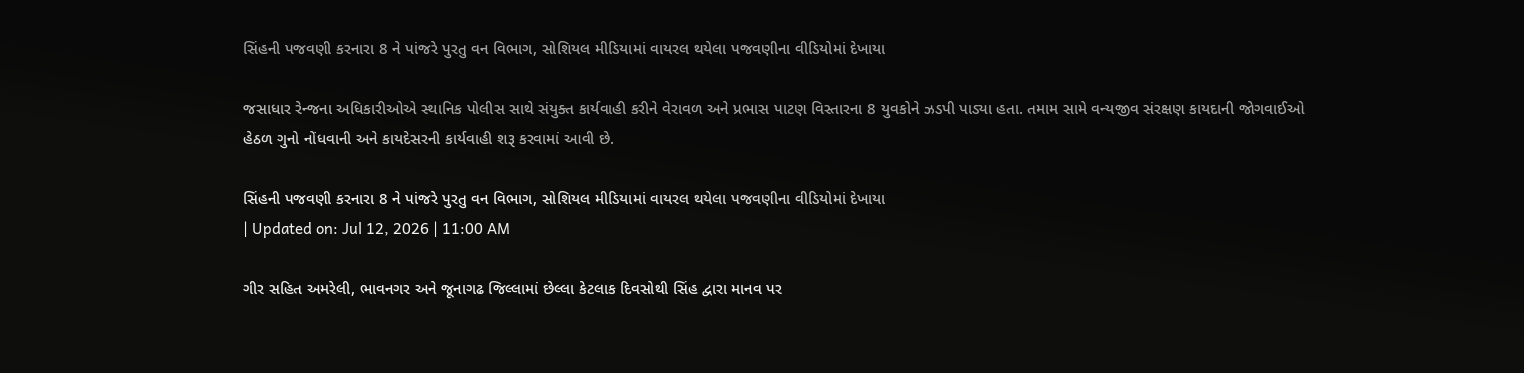સિંહની પજવણી કરનારા 8 ને પાંજરે પુરતુ વન વિભાગ, સોશિયલ મીડિયામાં વાયરલ થયેલા પજવણીના વીડિયોમાં દેખાયા

જસાધાર રેન્જના અધિકારીઓએ સ્થાનિક પોલીસ સાથે સંયુક્ત કાર્યવાહી કરીને વેરાવળ અને પ્રભાસ પાટણ વિસ્તારના 8 યુવકોને ઝડપી પાડ્યા હતા. તમામ સામે વન્યજીવ સંરક્ષણ કાયદાની જોગવાઈઓ હેઠળ ગુનો નોંધવાની અને કાયદેસરની કાર્યવાહી શરૂ કરવામાં આવી છે.

સિંહની પજવણી કરનારા 8 ને પાંજરે પુરતુ વન વિભાગ, સોશિયલ મીડિયામાં વાયરલ થયેલા પજવણીના વીડિયોમાં દેખાયા
| Updated on: Jul 12, 2026 | 11:00 AM

ગીર સહિત અમરેલી, ભાવનગર અને જૂનાગઢ જિલ્લામાં છેલ્લા કેટલાક દિવસોથી સિંહ દ્વારા માનવ પર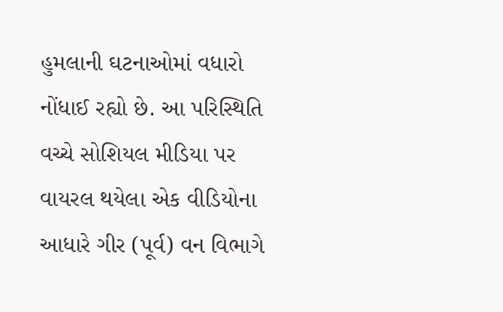હુમલાની ઘટનાઓમાં વધારો નોંધાઈ રહ્યો છે. આ પરિસ્થિતિ વચ્ચે સોશિયલ મીડિયા પર વાયરલ થયેલા એક વીડિયોના આધારે ગીર (પૂર્વ) વન વિભાગે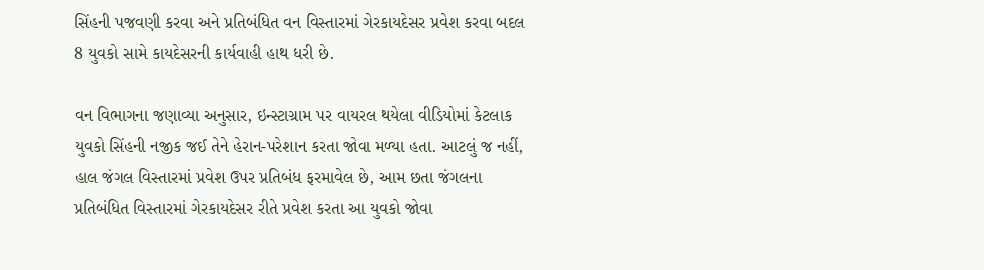સિંહની પજવણી કરવા અને પ્રતિબંધિત વન વિસ્તારમાં ગેરકાયદેસર પ્રવેશ કરવા બદલ 8 યુવકો સામે કાયદેસરની કાર્યવાહી હાથ ધરી છે.

વન વિભાગના જણાવ્યા અનુસાર, ઇન્સ્ટાગ્રામ પર વાયરલ થયેલા વીડિયોમાં કેટલાક યુવકો સિંહની નજીક જઈ તેને હેરાન-પરેશાન કરતા જોવા મળ્યા હતા. આટલું જ નહીં, હાલ જંગલ વિસ્તારમાં પ્રવેશ ઉપર પ્રતિબંધ ફરમાવેલ છે, આમ છતા જંગલના પ્રતિબંધિત વિસ્તારમાં ગેરકાયદેસર રીતે પ્રવેશ કરતા આ યુવકો જોવા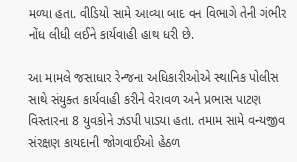મળ્યા હતા. વીડિયો સામે આવ્યા બાદ વન વિભાગે તેની ગંભીર નોંધ લીધી લઈને કાર્યવાહી હાથ ધરી છે.

આ મામલે જસાધાર રેન્જના અધિકારીઓએ સ્થાનિક પોલીસ સાથે સંયુક્ત કાર્યવાહી કરીને વેરાવળ અને પ્રભાસ પાટણ વિસ્તારના 8 યુવકોને ઝડપી પાડ્યા હતા. તમામ સામે વન્યજીવ સંરક્ષણ કાયદાની જોગવાઈઓ હેઠળ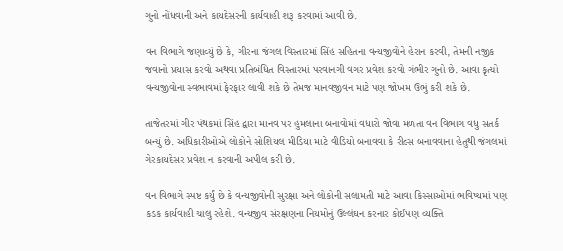ગુનો નોંધવાની અને કાયદેસરની કાર્યવાહી શરૂ કરવામાં આવી છે.

વન વિભાગે જણાવ્યું છે કે, ગીરના જંગલ વિસ્તારમાં સિંહ સહિતના વન્યજીવોને હેરાન કરવી, તેમની નજીક જવાનો પ્રયાસ કરવો અથવા પ્રતિબંધિત વિસ્તારમાં પરવાનગી વગર પ્રવેશ કરવો ગંભીર ગુનો છે. આવા કૃત્યો વન્યજીવોના સ્વભાવમાં ફેરફાર લાવી શકે છે તેમજ માનવજીવન માટે પણ જોખમ ઉભું કરી શકે છે.

તાજેતરમાં ગીર પંથકમાં સિંહ દ્વારા માનવ પર હુમલાના બનાવોમાં વધારો જોવા મળતા વન વિભાગ વધુ સતર્ક બન્યું છે. અધિકારીઓએ લોકોને સોશિયલ મીડિયા માટે વીડિયો બનાવવા કે રીલ્સ બનાવવાના હેતુથી જંગલમાં ગેરકાયદેસર પ્રવેશ ન કરવાની અપીલ કરી છે.

વન વિભાગે સ્પષ્ટ કર્યું છે કે વન્યજીવોની સુરક્ષા અને લોકોની સલામતી માટે આવા કિસ્સાઓમાં ભવિષ્યમાં પણ કડક કાર્યવાહી ચાલુ રહેશે. વન્યજીવ સંરક્ષણના નિયમોનું ઉલ્લંઘન કરનાર કોઈપણ વ્યક્તિ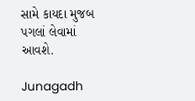સામે કાયદા મુજબ પગલાં લેવામાં આવશે.

Junagadh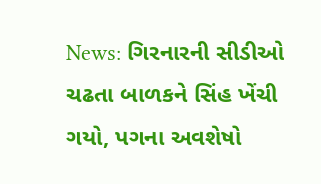News: ગિરનારની સીડીઓ ચઢતા બાળકને સિંહ ખેંચી ગયો, પગના અવશેષો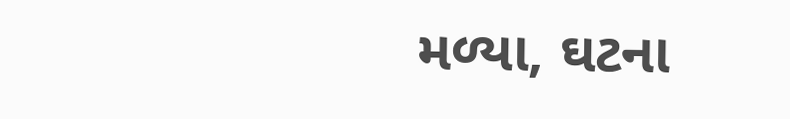મળ્યા, ઘટના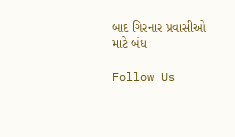બાદ ગિરનાર પ્રવાસીઓ માટે બંધ

Follow Us